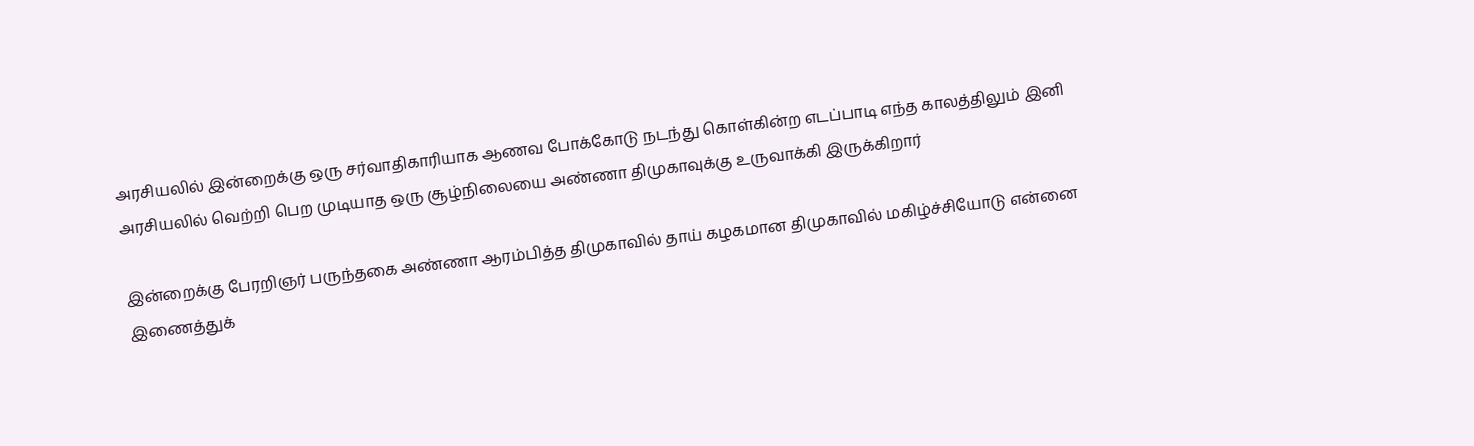அரசியலில் இன்றைக்கு ஒரு சர்வாதிகாரியாக ஆணவ போக்கோடு நடந்து கொள்கின்ற எடப்பாடி எந்த காலத்திலும் இனி அரசியலில் வெற்றி பெற முடியாத ஒரு சூழ்நிலையை அண்ணா திமுகாவுக்கு உருவாக்கி இருக்கிறார்

இன்றைக்கு பேரறிஞர் பருந்தகை அண்ணா ஆரம்பித்த திமுகாவில் தாய் கழகமான திமுகாவில் மகிழ்ச்சியோடு என்னை இணைத்துக்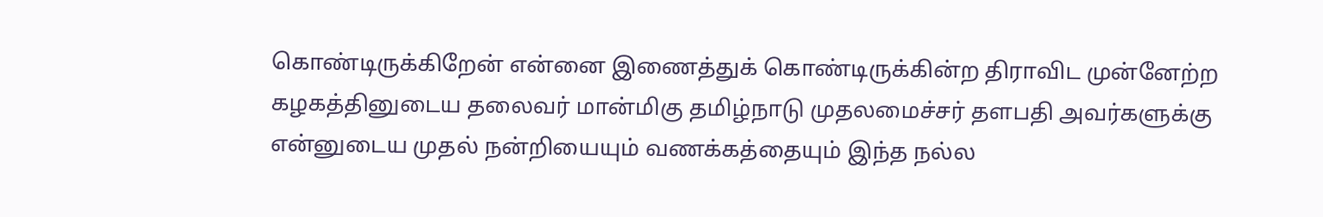கொண்டிருக்கிறேன் என்னை இணைத்துக் கொண்டிருக்கின்ற திராவிட முன்னேற்ற கழகத்தினுடைய தலைவர் மான்மிகு தமிழ்நாடு முதலமைச்சர் தளபதி அவர்களுக்கு என்னுடைய முதல் நன்றியையும் வணக்கத்தையும் இந்த நல்ல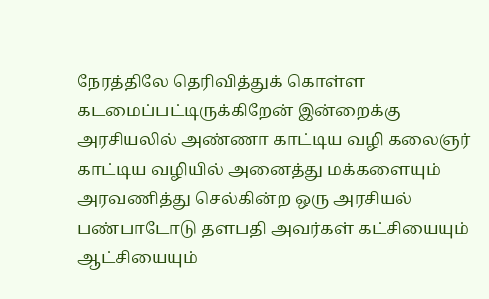நேரத்திலே தெரிவித்துக் கொள்ள கடமைப்பட்டிருக்கிறேன் இன்றைக்கு அரசியலில் அண்ணா காட்டிய வழி கலைஞர் காட்டிய வழியில் அனைத்து மக்களையும் அரவணித்து செல்கின்ற ஒரு அரசியல் பண்பாடோடு தளபதி அவர்கள் கட்சியையும் ஆட்சியையும்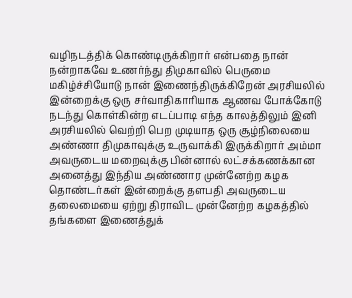வழிநடத்திக் கொண்டிருக்கிறார் என்பதை நான் நன்றாகவே உணர்ந்து திமுகாவில் பெருமை மகிழ்ச்சியோடு நான் இணைந்திருக்கிறேன் அரசியலில் இன்றைக்கு ஒரு சர்வாதிகாரியாக ஆணவ போக்கோடு நடந்து கொள்கின்ற எடப்பாடி எந்த காலத்திலும் இனி அரசியலில் வெற்றி பெற முடியாத ஒரு சூழ்நிலையை அண்ணா திமுகாவுக்கு உருவாக்கி இருக்கிறார் அம்மா அவருடைய மறைவுக்கு பின்னால் லட்சக்கணக்கான அனைத்து இந்திய அண்ணார முன்னேற்ற கழக தொண்டர்கள் இன்றைக்கு தளபதி அவருடைய தலைமையை ஏற்று திராவிட முன்னேற்ற கழகத்தில் தங்களை இணைத்துக்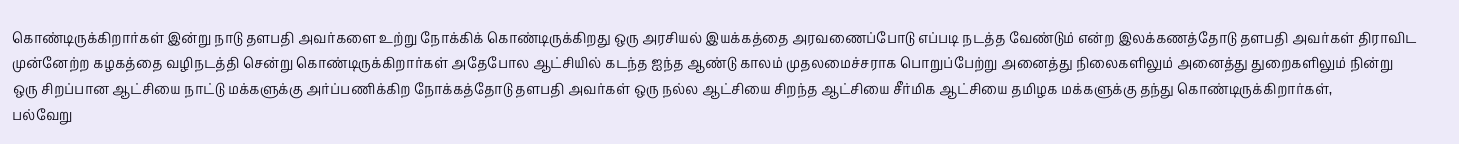கொண்டிருக்கிறார்கள் இன்று நாடு தளபதி அவர்களை உற்று நோக்கிக் கொண்டிருக்கிறது ஒரு அரசியல் இயக்கத்தை அரவணைப்போடு எப்படி நடத்த வேண்டும் என்ற இலக்கணத்தோடு தளபதி அவர்கள் திராவிட முன்னேற்ற கழகத்தை வழிநடத்தி சென்று கொண்டிருக்கிறார்கள் அதேபோல ஆட்சியில் கடந்த ஐந்த ஆண்டு காலம் முதலமைச்சராக பொறுப்பேற்று அனைத்து நிலைகளிலும் அனைத்து துறைகளிலும் நின்று ஒரு சிறப்பான ஆட்சியை நாட்டு மக்களுக்கு அர்ப்பணிக்கிற நோக்கத்தோடு தளபதி அவர்கள் ஒரு நல்ல ஆட்சியை சிறந்த ஆட்சியை சீர்மிக ஆட்சியை தமிழக மக்களுக்கு தந்து கொண்டிருக்கிறார்கள்,
பல்வேறு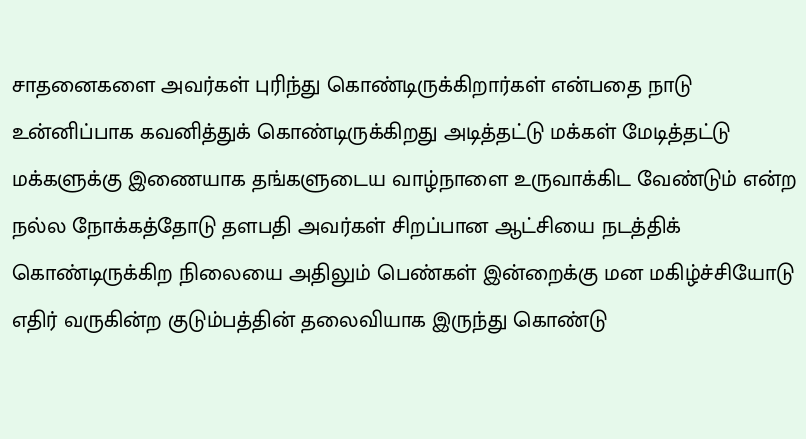சாதனைகளை அவர்கள் புரிந்து கொண்டிருக்கிறார்கள் என்பதை நாடு உன்னிப்பாக கவனித்துக் கொண்டிருக்கிறது அடித்தட்டு மக்கள் மேடித்தட்டு மக்களுக்கு இணையாக தங்களுடைய வாழ்நாளை உருவாக்கிட வேண்டும் என்ற நல்ல நோக்கத்தோடு தளபதி அவர்கள் சிறப்பான ஆட்சியை நடத்திக் கொண்டிருக்கிற நிலையை அதிலும் பெண்கள் இன்றைக்கு மன மகிழ்ச்சியோடு எதிர் வருகின்ற குடும்பத்தின் தலைவியாக இருந்து கொண்டு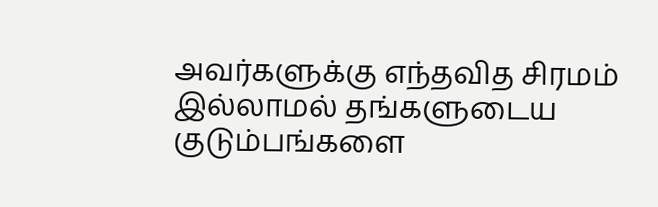அவர்களுக்கு எந்தவித சிரமம் இல்லாமல் தங்களுடைய குடும்பங்களை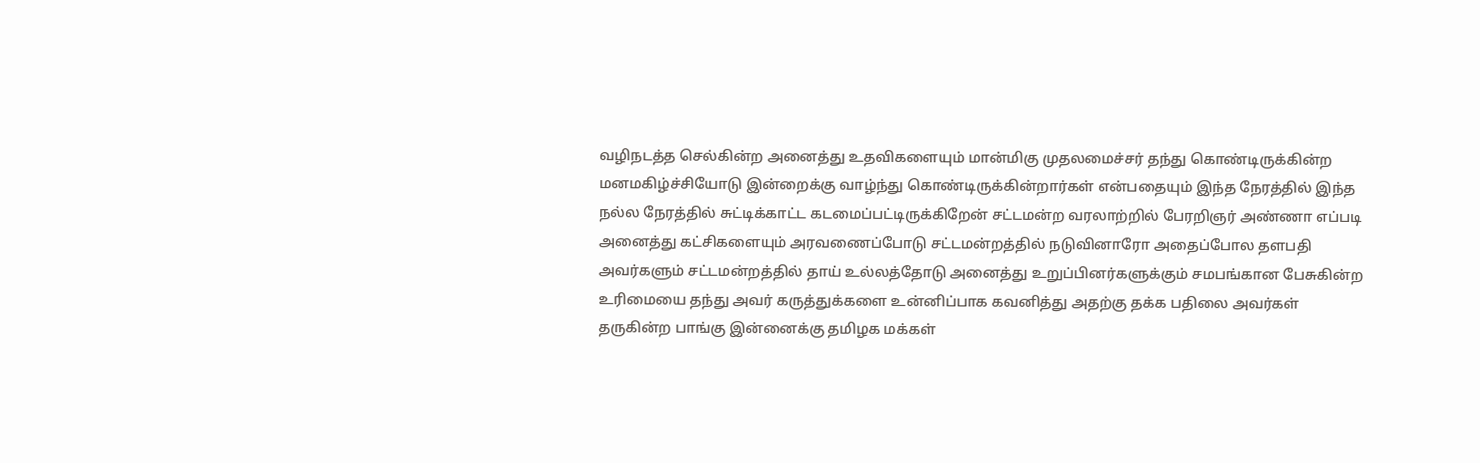வழிநடத்த செல்கின்ற அனைத்து உதவிகளையும் மான்மிகு முதலமைச்சர் தந்து கொண்டிருக்கின்ற மனமகிழ்ச்சியோடு இன்றைக்கு வாழ்ந்து கொண்டிருக்கின்றார்கள் என்பதையும் இந்த நேரத்தில் இந்த நல்ல நேரத்தில் சுட்டிக்காட்ட கடமைப்பட்டிருக்கிறேன் சட்டமன்ற வரலாற்றில் பேரறிஞர் அண்ணா எப்படி அனைத்து கட்சிகளையும் அரவணைப்போடு சட்டமன்றத்தில் நடுவினாரோ அதைப்போல தளபதி அவர்களும் சட்டமன்றத்தில் தாய் உல்லத்தோடு அனைத்து உறுப்பினர்களுக்கும் சமபங்கான பேசுகின்ற உரிமையை தந்து அவர் கருத்துக்களை உன்னிப்பாக கவனித்து அதற்கு தக்க பதிலை அவர்கள் தருகின்ற பாங்கு இன்னைக்கு தமிழக மக்கள்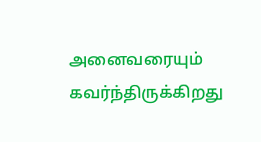அனைவரையும் கவர்ந்திருக்கிறது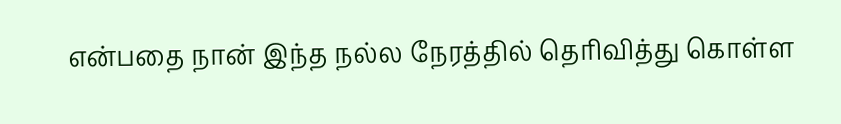என்பதை நான் இந்த நல்ல நேரத்தில் தெரிவித்து கொள்ள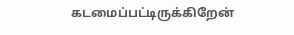கடமைப்பட்டிருக்கிறேன்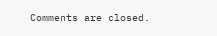Comments are closed.